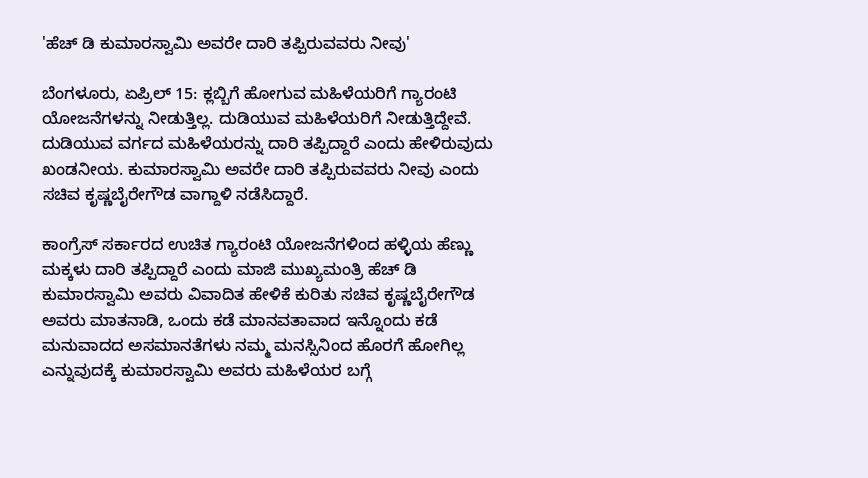'ಹೆಚ್‌ ಡಿ ಕುಮಾರಸ್ವಾಮಿ ಅವರೇ ದಾರಿ ತಪ್ಪಿರುವವರು ನೀವು'

ಬೆಂಗಳೂರು, ಏಪ್ರಿಲ್‌ 15: ಕ್ಲಬ್ಬಿಗೆ ಹೋಗುವ ಮಹಿಳೆಯರಿಗೆ ಗ್ಯಾರಂಟಿ ಯೋಜನೆಗಳನ್ನು ನೀಡುತ್ತಿಲ್ಲ. ದುಡಿಯುವ ಮಹಿಳೆಯರಿಗೆ ನೀಡುತ್ತಿದ್ದೇವೆ. ದುಡಿಯುವ ವರ್ಗದ ಮಹಿಳೆಯರನ್ನು ದಾರಿ ತಪ್ಪಿದ್ದಾರೆ ಎಂದು ಹೇಳಿರುವುದು ಖಂಡನೀಯ. ಕುಮಾರಸ್ವಾಮಿ ಅವರೇ ದಾರಿ ತಪ್ಪಿರುವವರು ನೀವು ಎಂದು ಸಚಿವ ಕೃಷ್ಣಬೈರೇಗೌಡ ವಾಗ್ದಾಳಿ ನಡೆಸಿದ್ದಾರೆ.

ಕಾಂಗ್ರೆಸ್ ಸರ್ಕಾರದ ಉಚಿತ ಗ್ಯಾರಂಟಿ ಯೋಜನೆಗಳಿಂದ ಹಳ್ಳಿಯ ಹೆಣ್ಣು ಮಕ್ಕಳು ದಾರಿ ತಪ್ಪಿದ್ದಾರೆ ಎಂದು ಮಾಜಿ ಮುಖ್ಯಮಂತ್ರಿ ಹೆಚ್‌ ಡಿ ಕುಮಾರಸ್ವಾಮಿ ಅವರು ವಿವಾದಿತ ಹೇಳಿಕೆ ಕುರಿತು ಸಚಿವ ಕೃಷ್ಣಬೈರೇಗೌಡ ಅವರು ಮಾತನಾಡಿ, ಒಂದು ಕಡೆ ಮಾನವತಾವಾದ ಇನ್ನೊಂದು ಕಡೆ ಮನುವಾದದ ಅಸಮಾನತೆಗಳು ನಮ್ಮ ಮನಸ್ಸಿನಿಂದ ಹೊರಗೆ ಹೋಗಿಲ್ಲ ಎನ್ನುವುದಕ್ಕೆ ಕುಮಾರಸ್ವಾಮಿ ಅವರು ಮಹಿಳೆಯರ ಬಗ್ಗೆ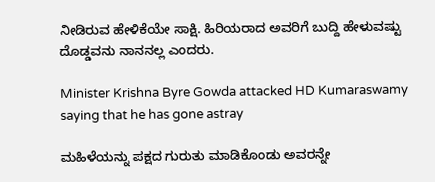ನೀಡಿರುವ ಹೇಳಿಕೆಯೇ ಸಾಕ್ಷಿ. ಹಿರಿಯರಾದ ಅವರಿಗೆ ಬುದ್ದಿ ಹೇಳುವಷ್ಟು ದೊಡ್ಡವನು ನಾನನಲ್ಲ ಎಂದರು.

Minister Krishna Byre Gowda attacked HD Kumaraswamy saying that he has gone astray

ಮಹಿಳೆಯನ್ನು ಪಕ್ಷದ ಗುರುತು ಮಾಡಿಕೊಂಡು ಅವರನ್ನೇ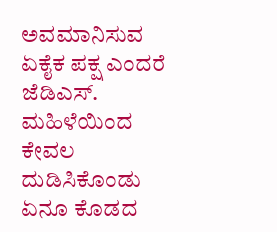ಅವಮಾನಿಸುವ ಏಕೈಕ ಪಕ್ಷ ಎಂದರೆ ಜೆಡಿಎಸ್. ಮಹಿಳೆಯಿಂದ ಕೇವಲ ದುಡಿಸಿಕೊಂಡು ಏನೂ ಕೊಡದ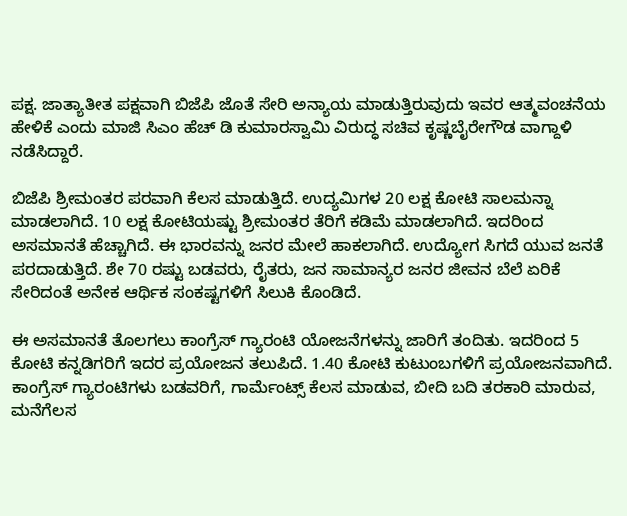ಪಕ್ಷ. ಜಾತ್ಯಾತೀತ ಪಕ್ಷವಾಗಿ ಬಿಜೆಪಿ ಜೊತೆ ಸೇರಿ ಅನ್ಯಾಯ ಮಾಡುತ್ತಿರುವುದು ಇವರ ಆತ್ಮವಂಚನೆಯ ಹೇಳಿಕೆ ಎಂದು ಮಾಜಿ ಸಿಎಂ ಹೆಚ್‌ ಡಿ ಕುಮಾರಸ್ವಾಮಿ ವಿರುದ್ಧ ಸಚಿವ ಕೃಷ್ಣಬೈರೇಗೌಡ ವಾಗ್ದಾಳಿ ನಡೆಸಿದ್ದಾರೆ.

ಬಿಜೆಪಿ ಶ್ರೀಮಂತರ ಪರವಾಗಿ ಕೆಲಸ ಮಾಡುತ್ತಿದೆ. ಉದ್ಯಮಿಗಳ 20 ಲಕ್ಷ ಕೋಟಿ ಸಾಲಮನ್ನಾ ಮಾಡಲಾಗಿದೆ. 10 ಲಕ್ಷ ಕೋಟಿಯಷ್ಟು ಶ್ರೀಮಂತರ ತೆರಿಗೆ ಕಡಿಮೆ ಮಾಡಲಾಗಿದೆ. ಇದರಿಂದ ಅಸಮಾನತೆ ಹೆಚ್ಚಾಗಿದೆ. ಈ ಭಾರವನ್ನು ಜನರ ಮೇಲೆ ಹಾಕಲಾಗಿದೆ. ಉದ್ಯೋಗ ಸಿಗದೆ ಯುವ ಜನತೆ ಪರದಾಡುತ್ತಿದೆ. ಶೇ 70 ರಷ್ಟು ಬಡವರು, ರೈತರು, ಜನ ಸಾಮಾನ್ಯರ ಜನರ ಜೀವನ ಬೆಲೆ ಏರಿಕೆ ಸೇರಿದಂತೆ ಅನೇಕ ಆರ್ಥಿಕ ಸಂಕಷ್ಟಗಳಿಗೆ ಸಿಲುಕಿ ಕೊಂಡಿದೆ.

ಈ ಅಸಮಾನತೆ ತೊಲಗಲು ಕಾಂಗ್ರೆಸ್ ಗ್ಯಾರಂಟಿ ಯೋಜನೆಗಳನ್ನು ಜಾರಿಗೆ ತಂದಿತು. ಇದರಿಂದ 5 ಕೋಟಿ ಕನ್ನಡಿಗರಿಗೆ ಇದರ ಪ್ರಯೋಜನ ತಲುಪಿದೆ. 1.40 ಕೋಟಿ ಕುಟುಂಬಗಳಿಗೆ ಪ್ರಯೋಜನವಾಗಿದೆ. ಕಾಂಗ್ರೆಸ್ ಗ್ಯಾರಂಟಿಗಳು ಬಡವರಿಗೆ, ಗಾರ್ಮೆಂಟ್ಸ್ ಕೆಲಸ ಮಾಡುವ, ಬೀದಿ ಬದಿ ತರಕಾರಿ ಮಾರುವ, ಮನೆಗೆಲಸ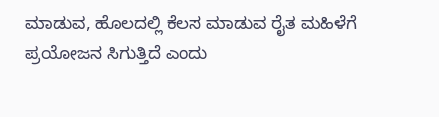ಮಾಡುವ, ಹೊಲದಲ್ಲಿ ಕೆಲಸ ಮಾಡುವ ರೈತ ಮಹಿಳೆಗೆ ಪ್ರಯೋಜನ ಸಿಗುತ್ತಿದೆ ಎಂದು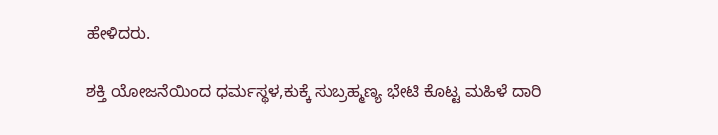ಹೇಳಿದರು.

ಶಕ್ತಿ ಯೋಜನೆಯಿಂದ ಧರ್ಮಸ್ಥಳ,ಕುಕ್ಕೆ ಸುಬ್ರಹ್ಮಣ್ಯ ಭೇಟಿ ಕೊಟ್ಟ ಮಹಿಳೆ ದಾರಿ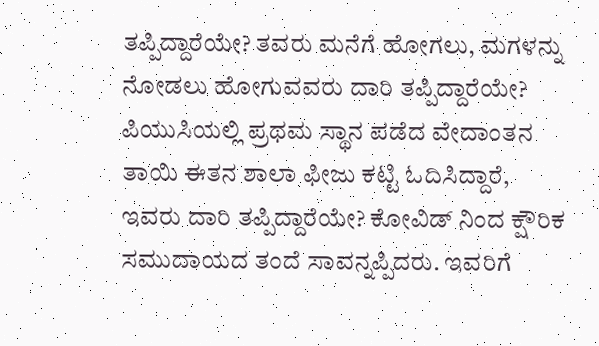ತಪ್ಪಿದ್ದಾರೆಯೇ? ತವರು ಮನೆಗೆ ಹೋಗಲು, ಮಗಳನ್ನು ನೋಡಲು ಹೋಗುವವರು ದಾರಿ ತಪ್ಪಿದ್ದಾರೆಯೇ? ಪಿಯುಸಿಯಲ್ಲಿ ಪ್ರಥಮ ಸ್ಥಾನ ಪಡೆದ ವೇದಾಂತನ ತಾಯಿ ಈತನ ಶಾಲಾ ಫೀಜು ಕಟ್ಟಿ ಓದಿಸಿದ್ದಾರೆ, ಇವರು ದಾರಿ ತಪ್ಪಿದ್ದಾರೆಯೇ? ಕೋವಿಡ್ ನಿಂದ ಕ್ಷೌರಿಕ ಸಮುದಾಯದ ತಂದೆ ಸಾವನ್ನಪ್ಪಿದರು. ಇವರಿಗೆ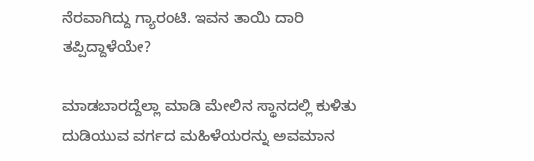ನೆರವಾಗಿದ್ದು ಗ್ಯಾರಂಟಿ. ಇವನ ತಾಯಿ ದಾರಿ ತಪ್ಪಿದ್ದಾಳೆಯೇ?

ಮಾಡಬಾರದ್ದೆಲ್ಲಾ ಮಾಡಿ ಮೇಲಿನ ಸ್ಥಾನದಲ್ಲಿ ಕುಳಿತು ದುಡಿಯುವ ವರ್ಗದ ಮಹಿಳೆಯರನ್ನು ಅವಮಾನ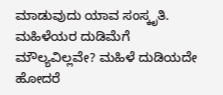ಮಾಡುವುದು ಯಾವ ಸಂಸ್ಕೃತಿ. ಮಹಿಳೆಯರ ದುಡಿಮೆಗೆ ಮೌಲ್ಯವಿಲ್ಲವೇ? ಮಹಿಳೆ ದುಡಿಯದೇ ಹೋದರೆ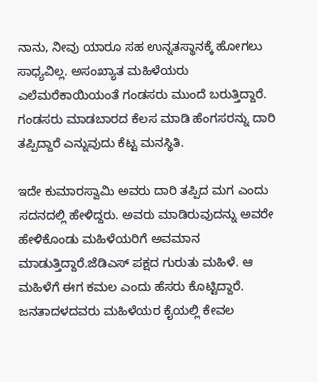ನಾನು, ನೀವು ಯಾರೂ ಸಹ ಉನ್ನತಸ್ಥಾನಕ್ಕೆ ಹೋಗಲು ಸಾಧ್ಯವಿಲ್ಲ. ಅಸಂಖ್ಯಾತ ಮಹಿಳೆಯರು ಎಲೆಮರೆಕಾಯಿಯಂತೆ ಗಂಡಸರು ಮುಂದೆ ಬರುತ್ತಿದ್ದಾರೆ. ಗಂಡಸರು ಮಾಡಬಾರದ ಕೆಲಸ ಮಾಡಿ ಹೆಂಗಸರನ್ನು ದಾರಿ ತಪ್ಪಿದ್ದಾರೆ ಎನ್ನುವುದು ಕೆಟ್ಟ ಮನಸ್ಥಿತಿ.

ಇದೇ ಕುಮಾರಸ್ವಾಮಿ ಅವರು ದಾರಿ ತಪ್ಪಿದ ಮಗ ಎಂದು ಸದನದಲ್ಲಿ ಹೇಳಿದ್ದರು. ಅವರು ಮಾಡಿರುವುದನ್ನು ಅವರೇ ಹೇಳಿಕೊಂಡು ಮಹಿಳೆಯರಿಗೆ ಅವಮಾನ ಮಾಡುತ್ತಿದ್ದಾರೆ.ಜೆಡಿಎಸ್ ಪಕ್ಷದ ಗುರುತು ಮಹಿಳೆ. ಆ ಮಹಿಳೆಗೆ ಈಗ ಕಮಲ ಎಂದು ಹೆಸರು ಕೊಟ್ಟಿದ್ದಾರೆ. ಜನತಾದಳದವರು ಮಹಿಳೆಯರ ಕೈಯಲ್ಲಿ ಕೇವಲ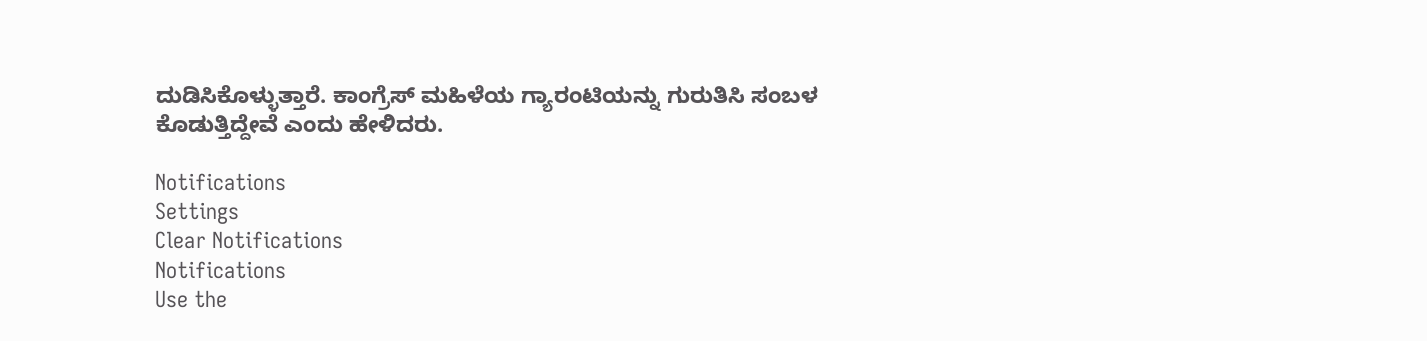ದುಡಿಸಿಕೊಳ್ಳುತ್ತಾರೆ. ಕಾಂಗ್ರೆಸ್ ಮಹಿಳೆಯ ಗ್ಯಾರಂಟಿಯನ್ನು ಗುರುತಿಸಿ ಸಂಬಳ ಕೊಡುತ್ತಿದ್ದೇವೆ ಎಂದು ಹೇಳಿದರು.

Notifications
Settings
Clear Notifications
Notifications
Use the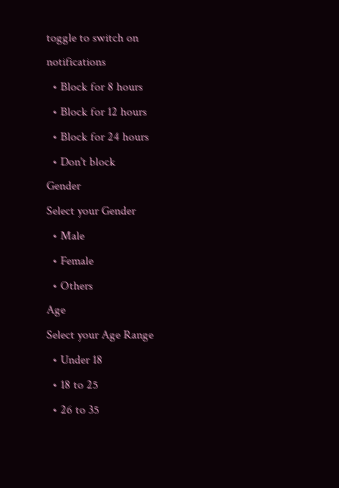toggle to switch on notifications
  • Block for 8 hours
  • Block for 12 hours
  • Block for 24 hours
  • Don't block
Gender
Select your Gender
  • Male
  • Female
  • Others
Age
Select your Age Range
  • Under 18
  • 18 to 25
  • 26 to 35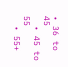• 36 to 45
  • 45 to 55
  • 55+